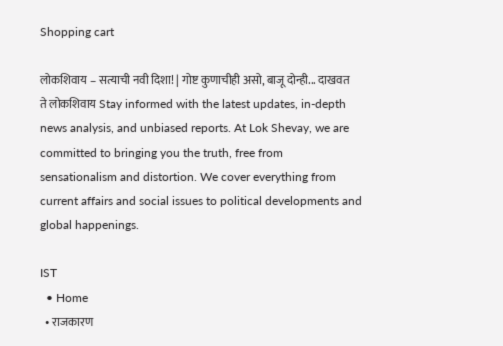Shopping cart

लोकशिवाय – सत्याची नवी दिशा! | गोष्ट कुणाचीही असो, बाजू दोन्ही... दाखवत ते लोकशिवाय Stay informed with the latest updates, in-depth news analysis, and unbiased reports. At Lok Shevay, we are committed to bringing you the truth, free from sensationalism and distortion. We cover everything from current affairs and social issues to political developments and global happenings.

IST
  • Home
  • राजकारण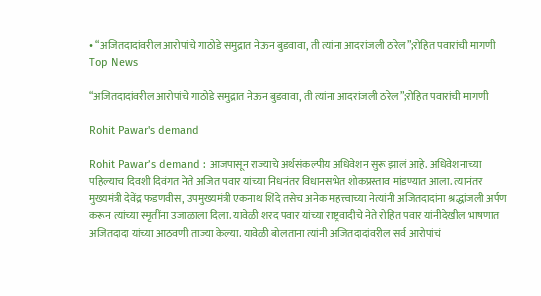• “अजितदादांवरील आरोपांचे गाठोडे समुद्रात नेऊन बुडवावा, ती त्यांना आदरांजली ठरेल”;रोहित पवारांची मागणी
Top News

“अजितदादांवरील आरोपांचे गाठोडे समुद्रात नेऊन बुडवावा, ती त्यांना आदरांजली ठरेल”;रोहित पवारांची मागणी

Rohit Pawar's demand

Rohit Pawar’s demand : आजपासून राज्याचे अर्थसंकल्पीय अधिवेशन सुरू झालं आहे. अधिवेशनाच्या पहिल्याच दिवशी दिवंगत नेते अजित पवार यांच्या निधनंतर विधानसभेत शोकप्रस्ताव मांडण्यात आला. त्यानंतर मुख्यमंत्री देवेंद्र फडणवीस, उपमुख्यमंत्री एकनाथ शिंदे तसेच अनेक महत्त्वाच्या नेत्यांनी अजितदादांना श्रद्धांजली अर्पण करून त्यांच्या स्मृतींना उजाळाला दिला. यावेळी शरद पवार यांच्या राष्ट्रवादीचे नेते रोहित पवार यांनीदेखील भाषणात अजितदादा यांच्या आठवणी ताज्या केल्या. यावेळी बोलताना त्यांनी अजितदादांवरील सर्व आरोपांचं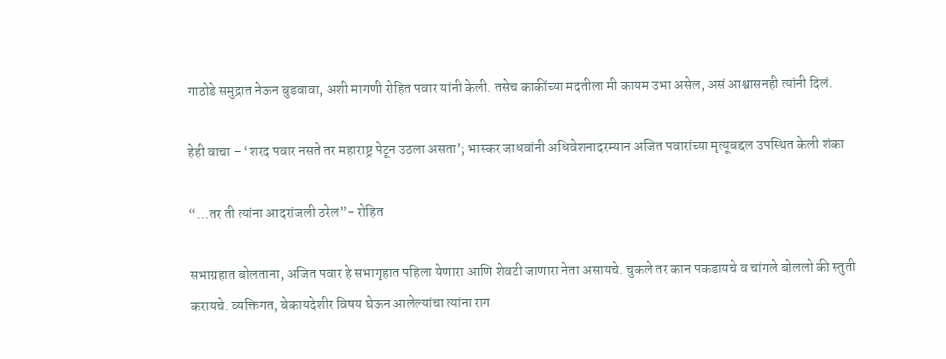गाठोडे समुद्रात नेऊन बुडवावा, अशी मागणी रोहित पवार यांनी केली. तसेच काकींच्या मदतीला मी कायम उभा असेल, असं आश्वासनही त्यांनी दिलं.

हेही वाचा – ‘शरद पवार नसते तर महाराष्ट्र पेटून उठला असता’; भास्कर जाधवांनी अधिवेशनादरम्यान अजित पवारांच्या मृत्यूबद्दल उपस्थित केली शंका

“…तर ती त्यांना आदरांजली ठरेल”- रोहित

सभाग्रहात बोलताना, अजित पवार हे सभागृहात पहिला येणारा आणि शेवटी जाणारा नेता असायचे. चुकले तर कान पकडायचे व चांगले बोललो की स्तुती करायचे. व्यक्तिगत, बेकायदेशीर विषय घेऊन आलेल्यांचा त्यांना राग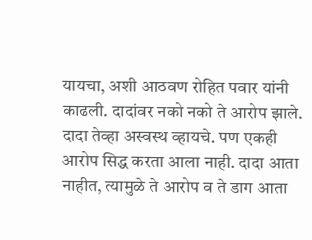यायचा, अशी आठवण रोहित पवार यांनी काढली. दादांवर नको नको ते आरोप झाले. दादा तेव्हा अस्वस्थ व्हायचे. पण एकही आरोप सिद्ध करता आला नाही. दादा आता नाहीत, त्यामुळे ते आरोप व ते डाग आता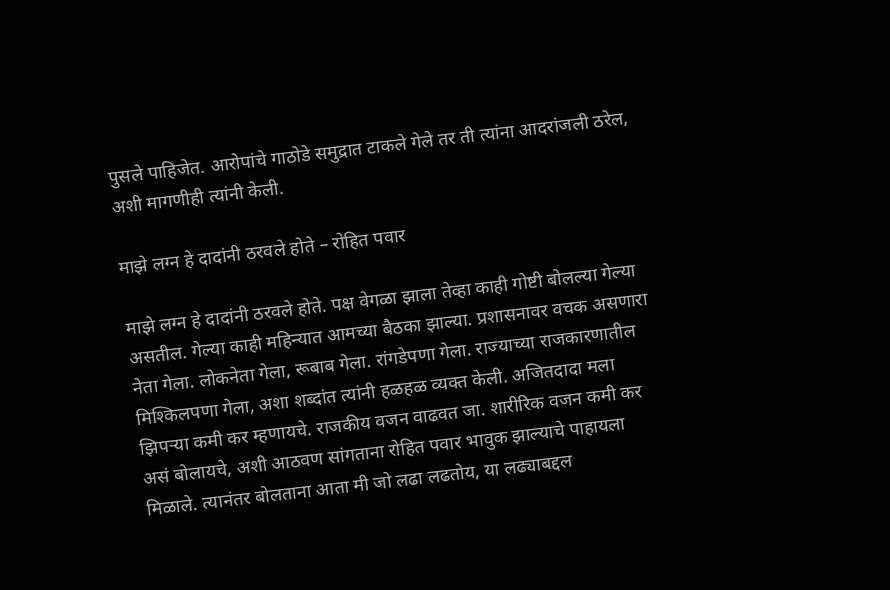पुसले पाहिजेत. आरोपांचे गाठोडे समुद्रात टाकले गेले तर ती त्यांना आदरांजली ठरेल, अशी मागणीही त्यांनी केली.

माझे लग्न हे दादांनी ठरवले होते – रोहित पवार

माझे लग्न हे दादांनी ठरवले होते. पक्ष वेगळा झाला तेव्हा काही गोष्टी बोलल्या गेल्या असतील. गेल्या काही महिन्यात आमच्या बैठका झाल्या. प्रशासनावर वचक असणारा नेता गेला. लोकनेता गेला, रूबाब गेला. रांगडेपणा गेला. राज्याच्या राजकारणातील मिश्किलपणा गेला, अशा शब्दांत त्यांनी हळहळ व्यक्त केली. अजितदादा मला झिपऱ्या कमी कर म्हणायचे. राजकीय वजन वाढवत जा. शारीरिक वजन कमी कर असं बोलायचे, अशी आठवण सांगताना रोहित पवार भावुक झाल्याचे पाहायला मिळाले. त्यानंतर बोलताना आता मी जो लढा लढतोय, या लढ्याबद्दल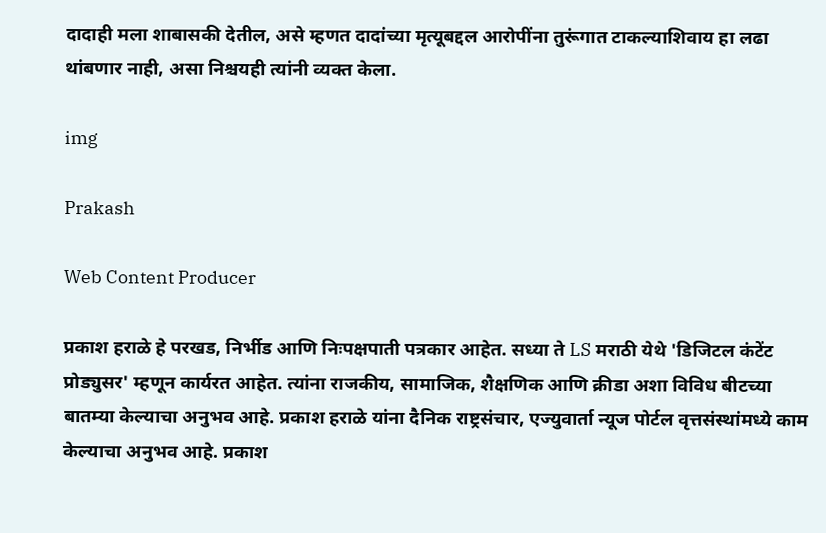दादाही मला शाबासकी देतील, असे म्हणत दादांच्या मृत्यूबद्दल आरोपींना तुरूंगात टाकल्याशिवाय हा लढा थांबणार नाही, असा निश्चयही त्यांनी व्यक्त केला.

img

Prakash

Web Content Producer

प्रकाश हराळे हे परखड, निर्भीड आणि निःपक्षपाती पत्रकार आहेत. सध्या ते LS मराठी येथे 'डिजिटल कंटेंट प्रोड्युसर' म्हणून कार्यरत आहेत. त्यांना राजकीय, सामाजिक, शैक्षणिक आणि क्रीडा अशा विविध बीटच्या बातम्या केल्याचा अनुभव आहे. प्रकाश हराळे यांना दैनिक राष्ट्रसंचार, एज्युवार्ता न्यूज पोर्टल वृत्तसंस्थांमध्ये काम केल्याचा अनुभव आहे. प्रकाश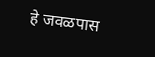हे जवळपास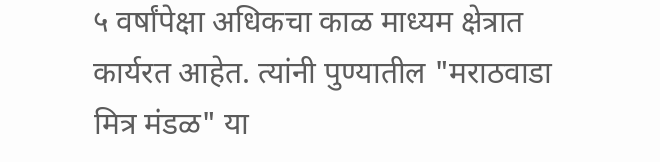५ वर्षांपेक्षा अधिकचा काळ माध्यम क्षेत्रात कार्यरत आहेत. त्यांनी पुण्यातील "मराठवाडा मित्र मंडळ" या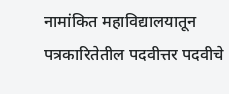नामांकित महाविद्यालयातून पत्रकारितेतील पदवीत्तर पदवीचे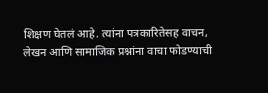शिक्षण घेतलं आहे. त्यांना पत्रकारितेसह वाचन, लेखन आणि सामाजिक प्रश्नांना वाचा फोडण्याची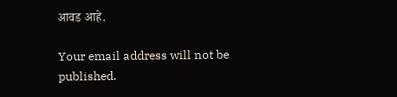आवड आहे.

Your email address will not be published.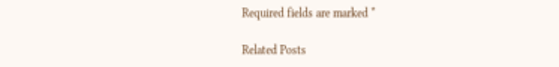Required fields are marked *

Related Posts